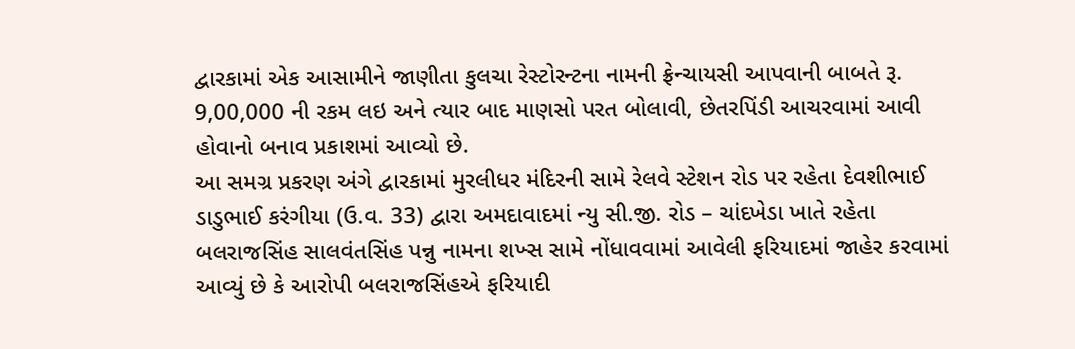દ્વારકામાં એક આસામીને જાણીતા કુલચા રેસ્ટોરન્ટના નામની ફ્રેન્ચાયસી આપવાની બાબતે રૂ. 9,00,000 ની રકમ લઇ અને ત્યાર બાદ માણસો પરત બોલાવી, છેતરપિંડી આચરવામાં આવી હોવાનો બનાવ પ્રકાશમાં આવ્યો છે.
આ સમગ્ર પ્રકરણ અંગે દ્વારકામાં મુરલીધર મંદિરની સામે રેલવે સ્ટેશન રોડ પર રહેતા દેવશીભાઈ ડાડુભાઈ કરંગીયા (ઉ.વ. 33) દ્વારા અમદાવાદમાં ન્યુ સી.જી. રોડ – ચાંદખેડા ખાતે રહેતા બલરાજસિંહ સાલવંતસિંહ પન્નુ નામના શખ્સ સામે નોંધાવવામાં આવેલી ફરિયાદમાં જાહેર કરવામાં આવ્યું છે કે આરોપી બલરાજસિંહએ ફરિયાદી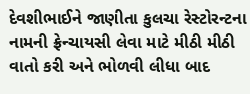દેવશીભાઈને જાણીતા કુલચા રેસ્ટોરન્ટના નામની ફ્રેન્ચાયસી લેવા માટે મીઠી મીઠી વાતો કરી અને ભોળવી લીધા બાદ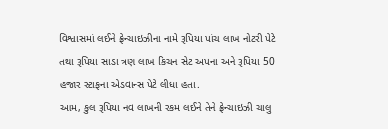વિશ્વાસમાં લઈને ફ્રેન્ચાઇઝીના નામે રૂપિયા પાંચ લાખ નોટરી પેટે તથા રૂપિયા સાડા ત્રણ લાખ કિચન સેટ અપના અને રૂપિયા 50 હજાર સ્ટાફના એડવાન્સ પેટે લીધા હતા.
આમ, કુલ રૂપિયા નવ લાખની રકમ લઈને તેને ફ્રેન્ચાઇઝી ચાલુ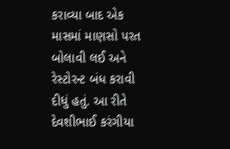કરાવ્યા બાદ એક માસમાં માણસો પરત બોલાવી લઈ અને રેસ્ટોરન્ટ બંધ કરાવી દીધું હતું. આ રીતે દેવશીભાઈ કરંગીયા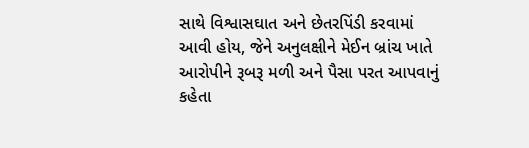સાથે વિશ્વાસઘાત અને છેતરપિંડી કરવામાં આવી હોય, જેને અનુલક્ષીને મેઈન બ્રાંચ ખાતે આરોપીને રૂબરૂ મળી અને પૈસા પરત આપવાનું કહેતા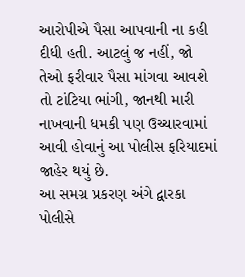આરોપીએ પૈસા આપવાની ના કહી દીધી હતી. આટલું જ નહીં, જો તેઓ ફરીવાર પૈસા માંગવા આવશે તો ટાંટિયા ભાંગી, જાનથી મારી નાખવાની ધમકી પણ ઉચ્ચારવામાં આવી હોવાનું આ પોલીસ ફરિયાદમાં જાહેર થયું છે.
આ સમગ્ર પ્રકરણ અંગે દ્વારકા પોલીસે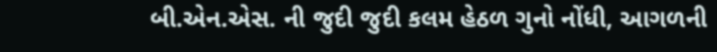બી.એન.એસ. ની જુદી જુદી કલમ હેઠળ ગુનો નોંધી, આગળની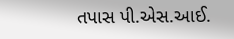તપાસ પી.એસ.આઈ.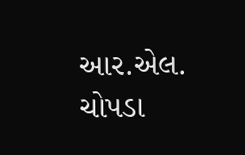આર.એલ. ચોપડા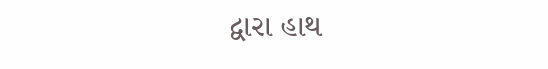દ્વારા હાથ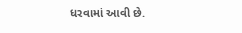ધરવામાં આવી છે.